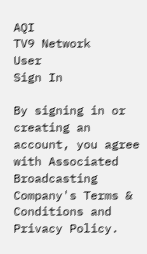AQI
TV9 Network
User
Sign In

By signing in or creating an account, you agree with Associated Broadcasting Company's Terms & Conditions and Privacy Policy.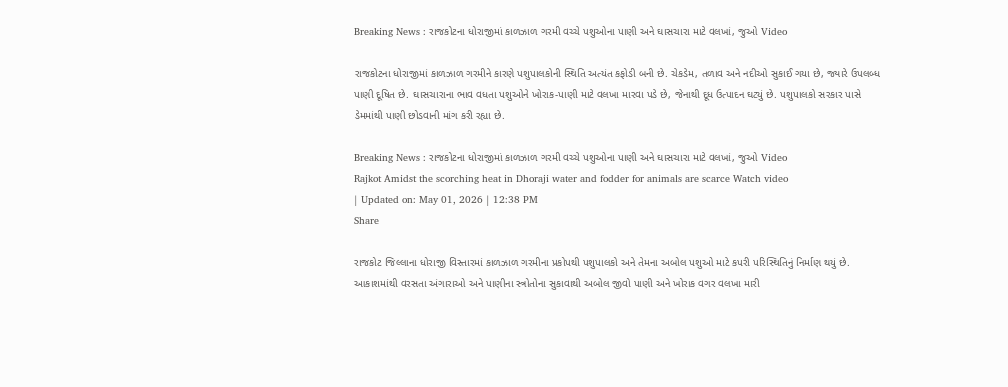Breaking News : રાજકોટના ધોરાજીમાં કાળઝાળ ગરમી વચ્ચે પશુઓના પાણી અને ઘાસચારા માટે વલખાં, જુઓ Video

રાજકોટના ધોરાજીમાં કાળઝાળ ગરમીને કારણે પશુપાલકોની સ્થિતિ અત્યંત કફોડી બની છે. ચેકડેમ, તળાવ અને નદીઓ સુકાઈ ગયા છે, જ્યારે ઉપલબ્ધ પાણી દૂષિત છે. ઘાસચારાના ભાવ વધતા પશુઓને ખોરાક-પાણી માટે વલખા મારવા પડે છે, જેનાથી દૂધ ઉત્પાદન ઘટ્યું છે. પશુપાલકો સરકાર પાસે ડેમમાંથી પાણી છોડવાની માંગ કરી રહ્યા છે.

Breaking News : રાજકોટના ધોરાજીમાં કાળઝાળ ગરમી વચ્ચે પશુઓના પાણી અને ઘાસચારા માટે વલખાં, જુઓ Video
Rajkot Amidst the scorching heat in Dhoraji water and fodder for animals are scarce Watch video
| Updated on: May 01, 2026 | 12:38 PM
Share

રાજકોટ જિલ્લાના ધોરાજી વિસ્તારમાં કાળઝાળ ગરમીના પ્રકોપથી પશુપાલકો અને તેમના અબોલ પશુઓ માટે કપરી પરિસ્થિતિનું નિર્માણ થયું છે. આકાશમાંથી વરસતા અંગારાઓ અને પાણીના સ્ત્રોતોના સુકાવાથી અબોલ જીવો પાણી અને ખોરાક વગર વલખા મારી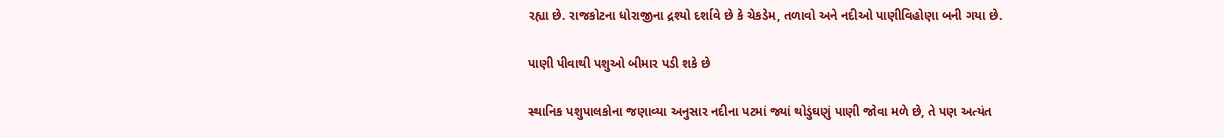રહ્યા છે. રાજકોટના ધોરાજીના દ્રશ્યો દર્શાવે છે કે ચેકડેમ, તળાવો અને નદીઓ પાણીવિહોણા બની ગયા છે.

પાણી પીવાથી પશુઓ બીમાર પડી શકે છે

સ્થાનિક પશુપાલકોના જણાવ્યા અનુસાર નદીના પટમાં જ્યાં થોડુંઘણું પાણી જોવા મળે છે, તે પણ અત્યંત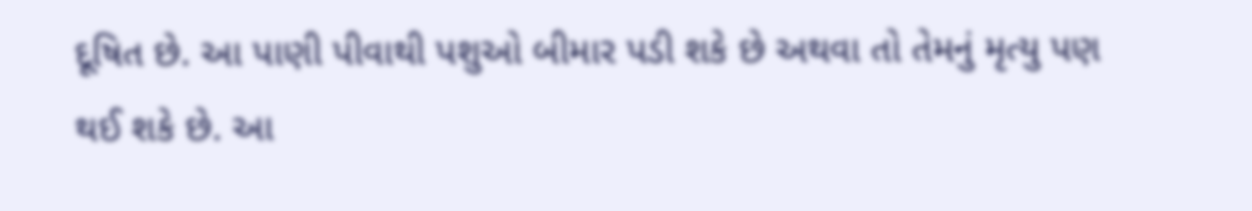દૂષિત છે. આ પાણી પીવાથી પશુઓ બીમાર પડી શકે છે અથવા તો તેમનું મૃત્યુ પણ થઈ શકે છે. આ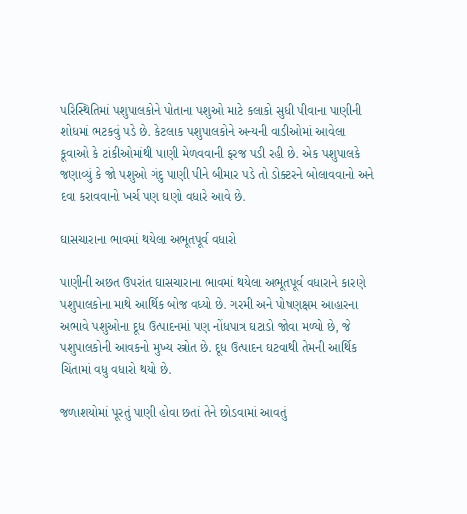પરિસ્થિતિમાં પશુપાલકોને પોતાના પશુઓ માટે કલાકો સુધી પીવાના પાણીની શોધમાં ભટકવું પડે છે. કેટલાક પશુપાલકોને અન્યની વાડીઓમાં આવેલા કૂવાઓ કે ટાંકીઓમાંથી પાણી મેળવવાની ફરજ પડી રહી છે. એક પશુપાલકે જણાવ્યું કે જો પશુઓ ગંદુ પાણી પીને બીમાર પડે તો ડોક્ટરને બોલાવવાનો અને દવા કરાવવાનો ખર્ચ પણ ઘણો વધારે આવે છે.

ઘાસચારાના ભાવમાં થયેલા અભૂતપૂર્વ વધારો

પાણીની અછત ઉપરાંત ઘાસચારાના ભાવમાં થયેલા અભૂતપૂર્વ વધારાને કારણે પશુપાલકોના માથે આર્થિક બોજ વધ્યો છે. ગરમી અને પોષણક્ષમ આહારના અભાવે પશુઓના દૂધ ઉત્પાદનમાં પણ નોંધપાત્ર ઘટાડો જોવા મળ્યો છે, જે પશુપાલકોની આવકનો મુખ્ય સ્ત્રોત છે. દૂધ ઉત્પાદન ઘટવાથી તેમની આર્થિક ચિંતામાં વધુ વધારો થયો છે.

જળાશયોમાં પૂરતું પાણી હોવા છતાં તેને છોડવામાં આવતું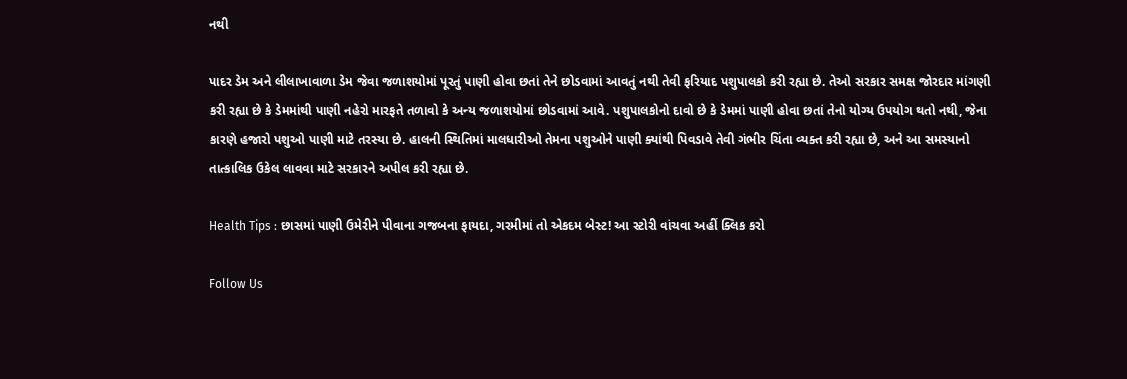નથી

પાદર ડેમ અને લીલાખાવાળા ડેમ જેવા જળાશયોમાં પૂરતું પાણી હોવા છતાં તેને છોડવામાં આવતું નથી તેવી ફરિયાદ પશુપાલકો કરી રહ્યા છે. તેઓ સરકાર સમક્ષ જોરદાર માંગણી કરી રહ્યા છે કે ડેમમાંથી પાણી નહેરો મારફતે તળાવો કે અન્ય જળાશયોમાં છોડવામાં આવે. પશુપાલકોનો દાવો છે કે ડેમમાં પાણી હોવા છતાં તેનો યોગ્ય ઉપયોગ થતો નથી, જેના કારણે હજારો પશુઓ પાણી માટે તરસ્યા છે. હાલની સ્થિતિમાં માલધારીઓ તેમના પશુઓને પાણી ક્યાંથી પિવડાવે તેવી ગંભીર ચિંતા વ્યક્ત કરી રહ્યા છે, અને આ સમસ્યાનો તાત્કાલિક ઉકેલ લાવવા માટે સરકારને અપીલ કરી રહ્યા છે.

Health Tips : છાસમાં પાણી ઉમેરીને પીવાના ગજબના ફાયદા, ગરમીમાં તો એકદમ બેસ્ટ! આ સ્ટોરી વાંચવા અહીં ક્લિક કરો

Follow Us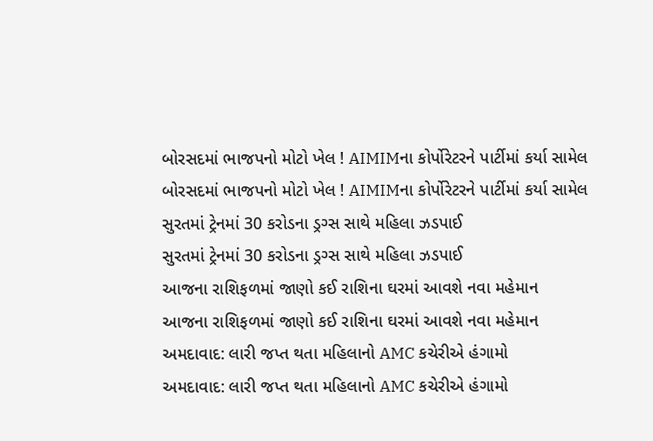બોરસદમાં ભાજપનો મોટો ખેલ ! AIMIMના કોર્પોરેટરને પાર્ટીમાં કર્યા સામેલ
બોરસદમાં ભાજપનો મોટો ખેલ ! AIMIMના કોર્પોરેટરને પાર્ટીમાં કર્યા સામેલ
સુરતમાં ટ્રેનમાં 30 કરોડના ડ્રગ્સ સાથે મહિલા ઝડપાઈ
સુરતમાં ટ્રેનમાં 30 કરોડના ડ્રગ્સ સાથે મહિલા ઝડપાઈ
આજના રાશિફળમાં જાણો કઈ રાશિના ઘરમાં આવશે નવા મહેમાન
આજના રાશિફળમાં જાણો કઈ રાશિના ઘરમાં આવશે નવા મહેમાન
અમદાવાદ: લારી જપ્ત થતા મહિલાનો AMC કચેરીએ હંગામો
અમદાવાદ: લારી જપ્ત થતા મહિલાનો AMC કચેરીએ હંગામો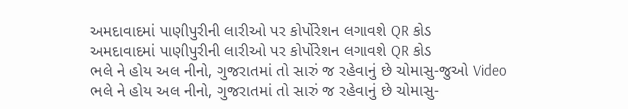અમદાવાદમાં પાણીપુરીની લારીઓ પર કોર્પોરેશન લગાવશે QR કોડ
અમદાવાદમાં પાણીપુરીની લારીઓ પર કોર્પોરેશન લગાવશે QR કોડ
ભલે ને હોય અલ નીનો, ગુજરાતમાં તો સારું જ રહેવાનું છે ચોમાસુ-જુઓ Video
ભલે ને હોય અલ નીનો, ગુજરાતમાં તો સારું જ રહેવાનું છે ચોમાસુ-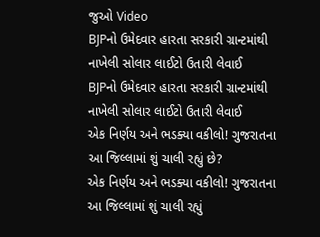જુઓ Video
BJPનો ઉમેદવાર હારતા સરકારી ગ્રાન્ટમાંથી નાખેલી સોલાર લાઈટો ઉતારી લેવાઈ
BJPનો ઉમેદવાર હારતા સરકારી ગ્રાન્ટમાંથી નાખેલી સોલાર લાઈટો ઉતારી લેવાઈ
એક નિર્ણય અને ભડક્યા વકીલો! ગુજરાતના આ જિલ્લામાં શું ચાલી રહ્યું છે?
એક નિર્ણય અને ભડક્યા વકીલો! ગુજરાતના આ જિલ્લામાં શું ચાલી રહ્યું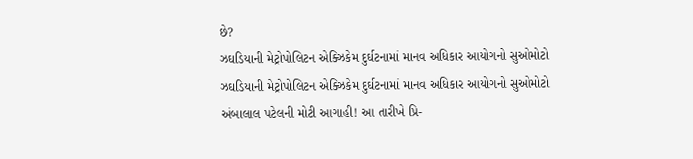છે?
ઝઘડિયાની મેટ્રોપોલિટન એક્ઝિકેમ દુર્ઘટનામાં માનવ અધિકાર આયોગનો સુઓમોટો
ઝઘડિયાની મેટ્રોપોલિટન એક્ઝિકેમ દુર્ઘટનામાં માનવ અધિકાર આયોગનો સુઓમોટો
અંબાલાલ પટેલની મોટી આગાહી! આ તારીખે પ્રિ-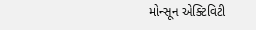મોન્સૂન એક્ટિવિટી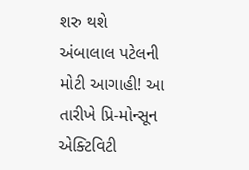શરુ થશે
અંબાલાલ પટેલની મોટી આગાહી! આ તારીખે પ્રિ-મોન્સૂન એક્ટિવિટી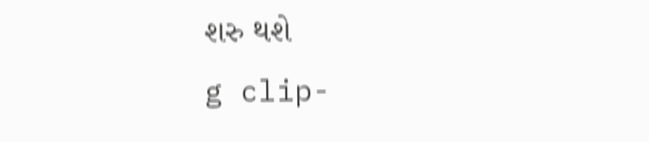શરુ થશે
g clip-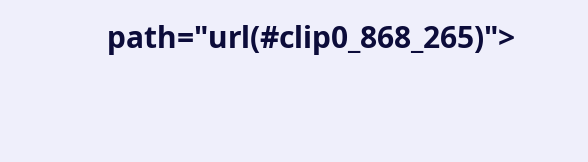path="url(#clip0_868_265)">